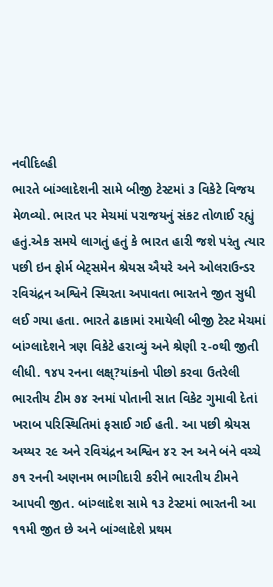નવીદિલ્હી
ભારતે બાંગ્લાદેશની સામે બીજી ટેસ્ટમાં ૩ વિકેટે વિજય મેળવ્યો. ભારત પર મેચમાં પરાજયનું સંકટ તોળાઈ રહ્યું હતું.એક સમયે લાગતું હતું કે ભારત હારી જશે પરંતુ ત્યાર પછી ઇન ફોર્મ બેટ્સમેન શ્રેયસ ઐયરે અને ઓલરાઉન્ડર રવિચંદ્રન અશ્વિને સ્થિરતા અપાવતા ભારતને જીત સુધી લઈ ગયા હતા. ભારતે ઢાકામાં રમાયેલી બીજી ટેસ્ટ મેચમાં બાંગ્લાદેશને ત્રણ વિકેટે હરાવ્યું અને શ્રેણી ૨-૦થી જીતી લીધી. ૧૪૫ રનના લક્ષ્?યાંકનો પીછો કરવા ઉતરેલી ભારતીય ટીમ ૭૪ રનમાં પોતાની સાત વિકેટ ગુમાવી દેતાં ખરાબ પરિસ્થિતિમાં ફસાઈ ગઈ હતી. આ પછી શ્રેયસ અય્યર ૨૯ અને રવિચંદ્રન અશ્વિન ૪૨ રન અને બંને વચ્ચે ૭૧ રનની અણનમ ભાગીદારી કરીને ભારતીય ટીમને આપવી જીત. બાંગ્લાદેશ સામે ૧૩ ટેસ્ટમાં ભારતની આ ૧૧મી જીત છે અને બાંગ્લાદેશે પ્રથમ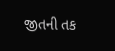જીતની તક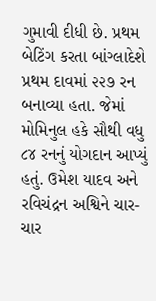ગુમાવી દીધી છે. પ્રથમ બેટિંગ કરતા બાંગ્લાદેશે પ્રથમ દાવમાં ૨૨૭ રન બનાવ્યા હતા. જેમાં મોમિનુલ હકે સૌથી વધુ ૮૪ રનનું યોગદાન આપ્યું હતું. ઉમેશ યાદવ અને રવિચંદ્રન અશ્વિને ચાર-ચાર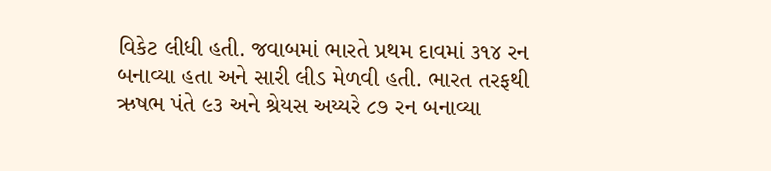વિકેટ લીધી હતી. જવાબમાં ભારતે પ્રથમ દાવમાં ૩૧૪ રન બનાવ્યા હતા અને સારી લીડ મેળવી હતી. ભારત તરફથી ઋષભ પંતે ૯૩ અને શ્રેયસ અય્યરે ૮૭ રન બનાવ્યા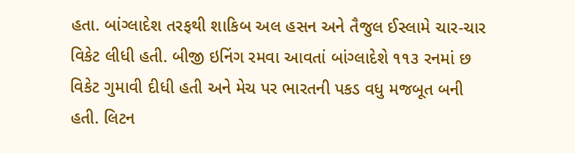હતા. બાંગ્લાદેશ તરફથી શાકિબ અલ હસન અને તૈજુલ ઈસ્લામે ચાર-ચાર વિકેટ લીધી હતી. બીજી ઇનિંગ રમવા આવતાં બાંગ્લાદેશે ૧૧૩ રનમાં છ વિકેટ ગુમાવી દીધી હતી અને મેચ પર ભારતની પકડ વધુ મજબૂત બની હતી. લિટન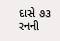દાસે ૭૩ રનની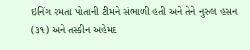ઇનિંગ રમતા પોતાની ટીમને સંભાળી હતી અને તેને નુરુલ હસન (૩૧) અને તસ્કીન અહેમદ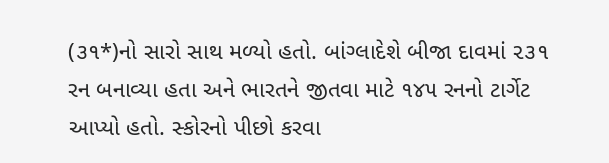(૩૧*)નો સારો સાથ મળ્યો હતો. બાંગ્લાદેશે બીજા દાવમાં ૨૩૧ રન બનાવ્યા હતા અને ભારતને જીતવા માટે ૧૪૫ રનનો ટાર્ગેટ આપ્યો હતો. સ્કોરનો પીછો કરવા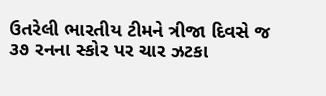ઉતરેલી ભારતીય ટીમને ત્રીજા દિવસે જ ૩૭ રનના સ્કોર પર ચાર ઝટકા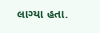લાગ્યા હતા.